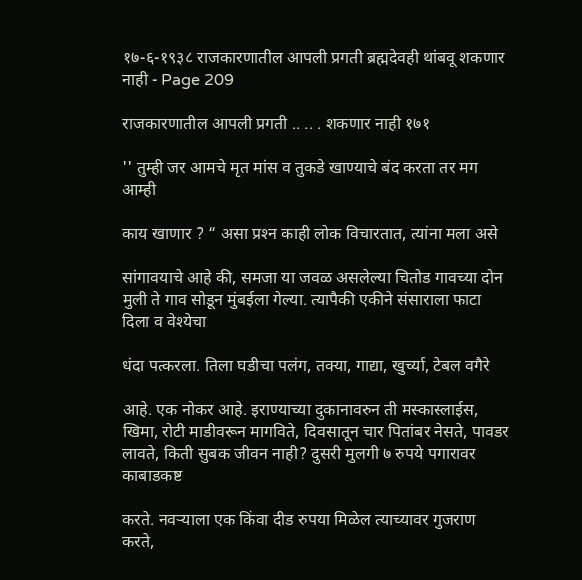१७-६-१९३८ राजकारणातील आपली प्रगती ब्रह्मदेवही थांबवू शकणार नाही - Page 209

राजकारणातील आपली प्रगती .. .. . शकणार नाही १७१

'' तुम्ही जर आमचे मृत मांस व तुकडे खाण्याचे बंद करता तर मग आम्ही

काय खाणार ? “ असा प्रश्‍न काही लोक विचारतात, त्यांना मला असे

सांगावयाचे आहे की, समजा या जवळ असलेल्या चितोड गावच्या दोन मुली ते गाव सोडून मुंबईला गेल्या. त्यापैकी एकीने संसाराला फाटा दिला व वेश्येचा

धंदा पत्करला. तिला घडीचा पलंग, तक्या, गाद्या, खुर्च्या, टेबल वगैरे

आहे. एक नोकर आहे. इराण्याच्या दुकानावरुन ती मस्कास्लाईस, खिमा, रोटी माडीवरून मागविते, दिवसातून चार पितांबर नेसते, पावडर लावते, किती सुबक जीवन नाही? दुसरी मुलगी ७ रुपये पगारावर काबाडकष्ट

करते. नवऱ्याला एक किंवा दीड रुपया मिळेल त्याच्यावर गुजराण करते,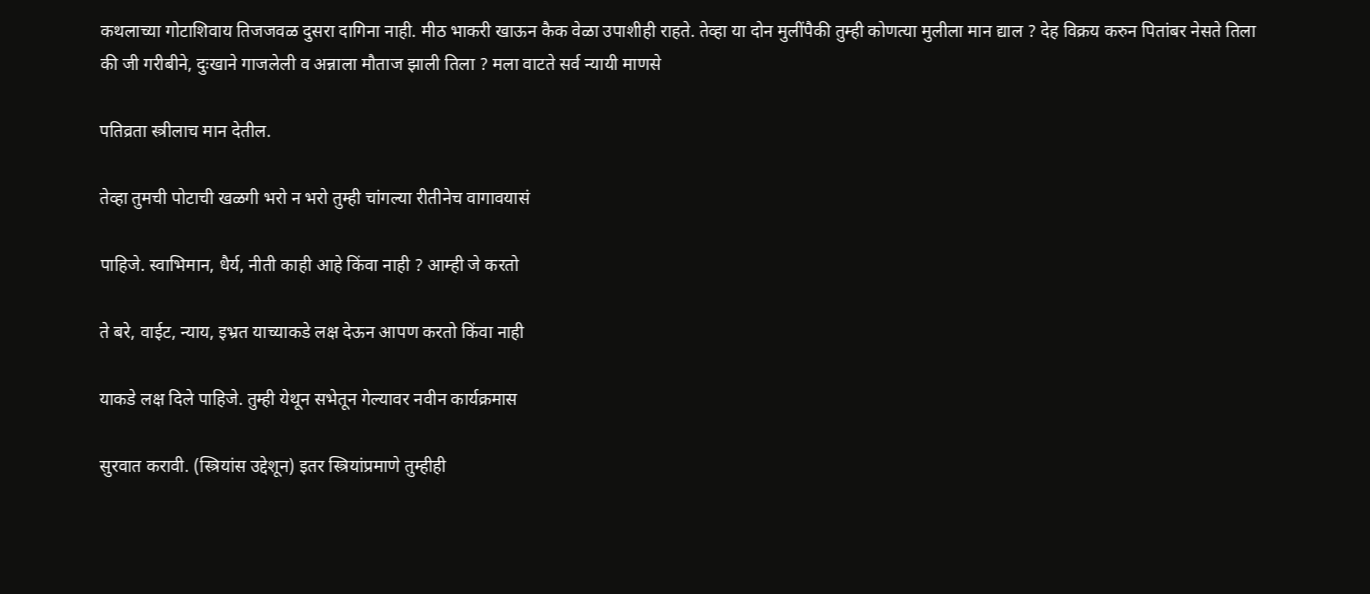कथलाच्या गोटाशिवाय तिजजवळ दुसरा दागिना नाही. मीठ भाकरी खाऊन कैक वेळा उपाशीही राहते. तेव्हा या दोन मुलींपैकी तुम्ही कोणत्या मुलीला मान द्याल ? देह विक्रय करुन पितांबर नेसते तिला की जी गरीबीने, दुःखाने गाजलेली व अन्नाला मौताज झाली तिला ? मला वाटते सर्व न्यायी माणसे

पतिव्रता स्त्रीलाच मान देतील.

तेव्हा तुमची पोटाची खळगी भरो न भरो तुम्ही चांगल्या रीतीनेच वागावयासं

पाहिजे. स्वाभिमान, धैर्य, नीती काही आहे किंवा नाही ? आम्ही जे करतो

ते बरे, वाईट, न्याय, इभ्रत याच्याकडे लक्ष देऊन आपण करतो किंवा नाही

याकडे लक्ष दिले पाहिजे. तुम्ही येथून सभेतून गेल्यावर नवीन कार्यक्रमास

सुरवात करावी. (स्त्रियांस उद्देशून) इतर स्त्रियांप्रमाणे तुम्हीही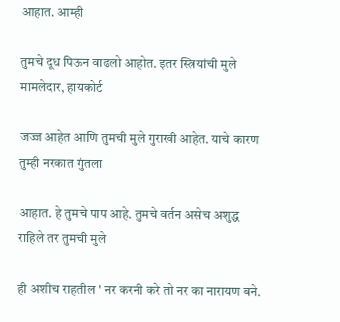आहात. आम्ही

तुमचे दूध पिऊन वाढलो आहोत. इतर स्त्रियांची मुले मामलेदार, हायकोर्ट

जज्ज आहेत आणि तुमची मुले गुराखी आहेत. याचे कारण तुम्ही नरकात गुंतला

आहात. हे तुमचे पाप आहे. तुमचे वर्तन असेच अशुद्ध राहिले तर तुमची मुले

ही अशीच राहतील ' नर करनी करे तो नर का नारायण बने.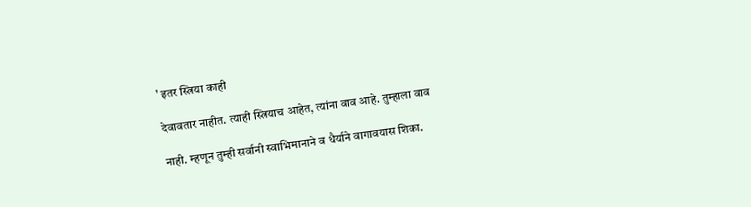' इतर स्त्रिया काही

देवावतार नाहीत. त्याही स्त्रियाच आहेत, त्यांना वाव आहे. तुम्हाला वाव

नाही. म्हणून तुम्ही सर्वानी स्वाभिमानाने व धैर्याने वागावयास शिका.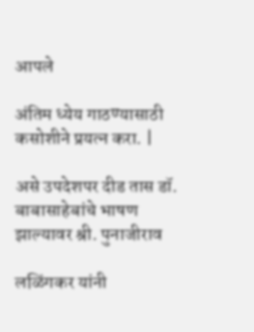आपले

अंतिम ध्येय गाठण्यासाठी कसोशीने प्रयत्न करा. |

असे उपदेशपर दीड तास डॉ. बाबासाहेबांचे भाषण झाल्यावर श्री. पुनाजीराव

लळिंगकर यांनी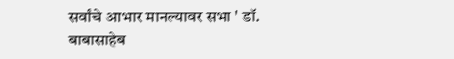सर्वांचे आभार मानल्यावर सभा ' डॉ. बाबासाहेब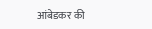आंबेडकर की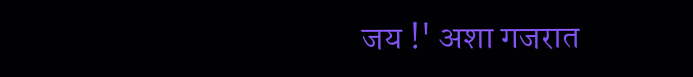जय !' अशा गजरात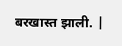बरखास्त झाली. |